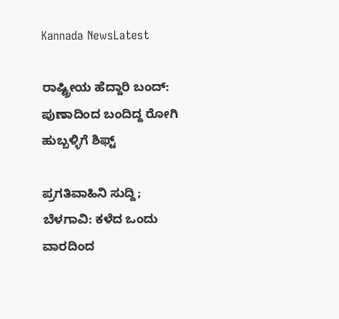Kannada NewsLatest

ರಾಷ್ಟ್ರೀಯ ಹೆದ್ದಾರಿ ಬಂದ್: ಪುಣಾದಿಂದ ಬಂದಿದ್ದ ರೋಗಿ ಹುಬ್ಬಳ್ಳಿಗೆ ಶಿಫ್ಟ್

ಪ್ರಗತಿವಾಹಿನಿ ಸುದ್ದಿ; ಬೆಳಗಾವಿ: ಕಳೆದ ಒಂದು ವಾರದಿಂದ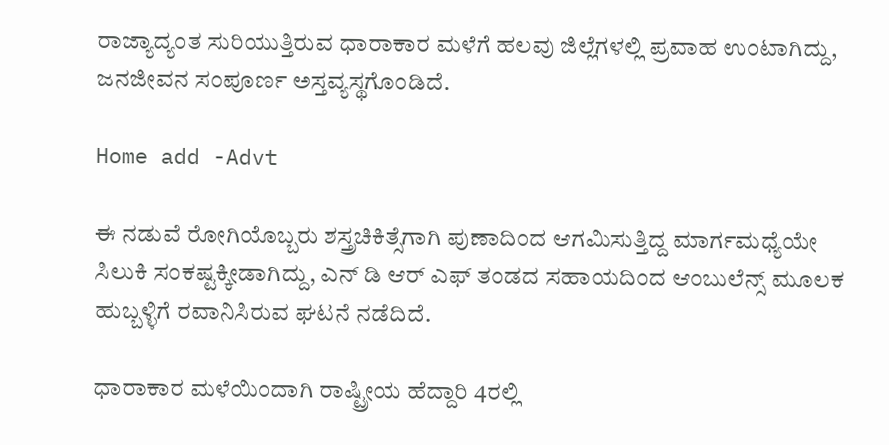ರಾಜ್ಯಾದ್ಯಂತ ಸುರಿಯುತ್ತಿರುವ ಧಾರಾಕಾರ ಮಳೆಗೆ ಹಲವು ಜಿಲ್ಲೆಗಳಲ್ಲಿ ಪ್ರವಾಹ ಉಂಟಾಗಿದ್ದು, ಜನಜೀವನ ಸಂಪೂರ್ಣ ಅಸ್ತವ್ಯಸ್ಥಗೊಂಡಿದೆ.

Home add -Advt

ಈ ನಡುವೆ ರೋಗಿಯೊಬ್ಬರು ಶಸ್ತ್ರಚಿಕಿತ್ಸೆಗಾಗಿ ಪುಣಾದಿಂದ ಆಗಮಿಸುತ್ತಿದ್ದ ಮಾರ್ಗಮಧ್ಯೆಯೇ ಸಿಲುಕಿ ಸಂಕಷ್ಟಕ್ಕೀಡಾಗಿದ್ದು, ಎನ್ ಡಿ ಆರ್ ಎಫ್ ತಂಡದ ಸಹಾಯದಿಂದ ಆಂಬುಲೆನ್ಸ್ ಮೂಲಕ ಹುಬ್ಬಳ್ಳಿಗೆ ರವಾನಿಸಿರುವ ಘಟನೆ ನಡೆದಿದೆ.

ಧಾರಾಕಾರ ಮಳೆಯಿಂದಾಗಿ ರಾಷ್ಟ್ರೀಯ ಹೆದ್ದಾರಿ 4ರಲ್ಲಿ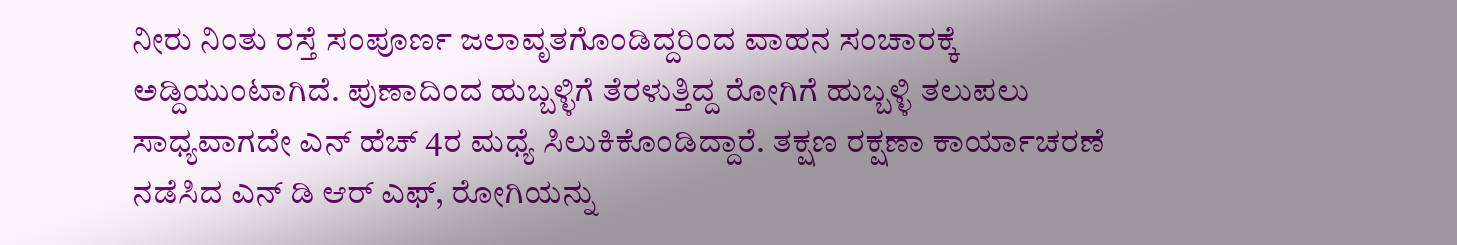ನೀರು ನಿಂತು ರಸ್ತೆ ಸಂಪೂರ್ಣ ಜಲಾವೃತಗೊಂಡಿದ್ದರಿಂದ ವಾಹನ ಸಂಚಾರಕ್ಕೆ ಅಡ್ದಿಯುಂಟಾಗಿದೆ. ಪುಣಾದಿಂದ ಹುಬ್ಬಳ್ಳಿಗೆ ತೆರಳುತ್ತಿದ್ದ ರೋಗಿಗೆ ಹುಬ್ಬಳ್ಳಿ ತಲುಪಲು ಸಾಧ್ಯವಾಗದೇ ಎನ್ ಹೆಚ್ 4ರ ಮಧ್ಯೆ ಸಿಲುಕಿಕೊಂಡಿದ್ದಾರೆ. ತಕ್ಷಣ ರಕ್ಷಣಾ ಕಾರ್ಯಾಚರಣೆ ನಡೆಸಿದ ಎನ್ ಡಿ ಆರ್ ಎಫ್, ರೋಗಿಯನ್ನು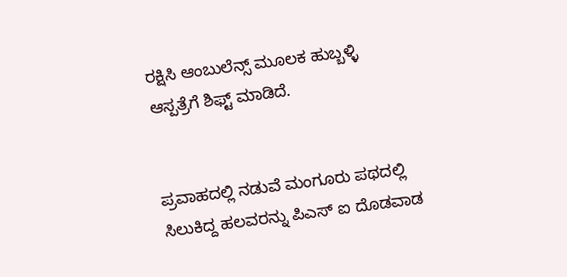ರಕ್ಷಿಸಿ ಆಂಬುಲೆನ್ಸ್ ಮೂಲಕ ಹುಬ್ಬಳ್ಳಿ ಆಸ್ಪತ್ರೆಗೆ ಶಿಫ್ಟ್ ಮಾಡಿದೆ.


ಪ್ರವಾಹದಲ್ಲಿ ನಡುವೆ ಮಂಗೂರು ಪಥದಲ್ಲಿ ಸಿಲುಕಿದ್ದ ಹಲವರನ್ನು ಪಿಎಸ್ ಐ ದೊಡವಾಡ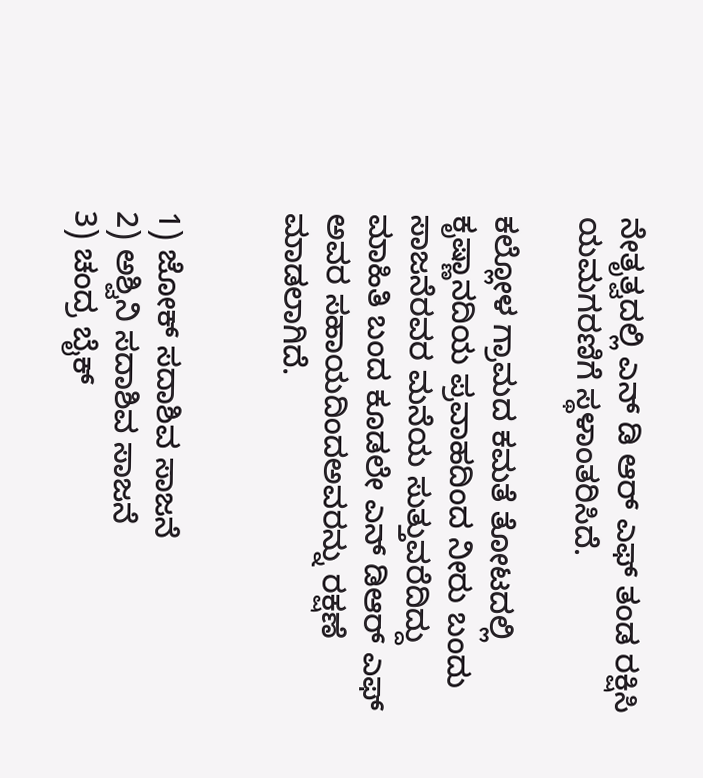ನೇತೃತ್ವದಲ್ಲಿ ಎನ್ ಡಿ ಆರ್ ಎಫ್ ತಂಡ ರಕ್ಷಿಸಿ ಯಮಗರಣಿಗೆ ಸ್ಥಳಾಂತರಿಸಿದೆ.

ಕಲ್ಲೋಳ ಗ್ರಾಮದ ಕಮತೆ ತೋಟದಲ್ಲಿ ಕೃಷ್ಣಾನದಿಯ ಪ್ರವಾಹದಿಂದ ನೀರು ಬಂದು ಸಾಜನೆರವರ ಮನೆಯ ಸುತ್ತುವರೆದಿದ್ದು ಮಾಹಿತಿ ಬಂದ ಕೂಡಲೇ ಎನ್ ಡಿಆರ್ ಎಫ್ ಅವರ ಸಹಾಯದಿಂದಅವರನ್ನು ರಕ್ಷಣೆ ಮಾಡಲಾಗಿದೆ.


1) ಜೋಕ್ ಸದಾಶಿವ ಸಾಜನೆ
2) ಅಶ್ವಿನಿ ಸದಾಶಿವ ಸಾಜನೆ
3) ಚಂದ್ರ ಬೈಕ್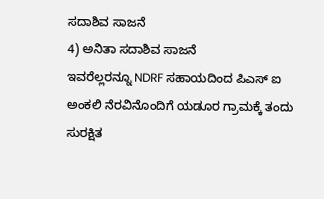ಸದಾಶಿವ ಸಾಜನೆ
4) ಅನಿತಾ ಸದಾಶಿವ ಸಾಜನೆ
ಇವರೆಲ್ಲರನ್ನೂ NDRF ಸಹಾಯದಿಂದ ಪಿಎಸ್ ಐ ಅಂಕಲಿ ನೆರವಿನೊಂದಿಗೆ ಯಡೂರ ಗ್ರಾಮಕ್ಕೆ ತಂದು ಸುರಕ್ಷಿತ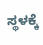ಸ್ಥಳಕ್ಕೆ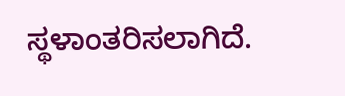ಸ್ಥಳಾಂತರಿಸಲಾಗಿದೆ.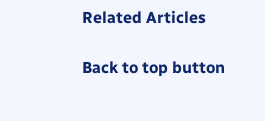Related Articles

Back to top button